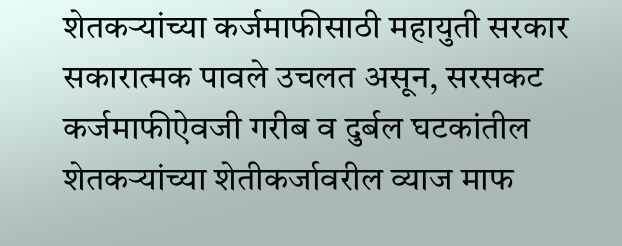शेतकऱ्यांच्या कर्जमाफीसाठी महायुती सरकार सकारात्मक पावले उचलत असून, सरसकट कर्जमाफीऐवजी गरीब व दुर्बल घटकांतील शेतकऱ्यांच्या शेतीकर्जावरील व्याज माफ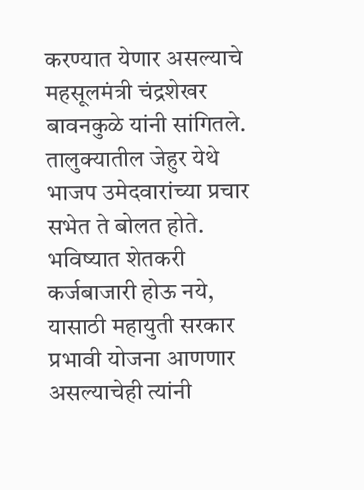करण्यात येणार असल्याचे महसूलमंत्री चंद्रशेखर बावनकुळे यांनी सांगितले. तालुक्यातील जेहुर येथे भाजप उमेदवारांच्या प्रचार सभेत ते बोलत होते. भविष्यात शेतकरी कर्जबाजारी होऊ नये, यासाठी महायुती सरकार प्रभावी योजना आणणार असल्याचेही त्यांनी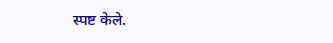स्पष्ट केले.